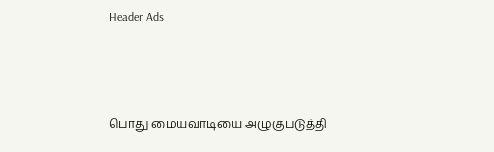Header Ads



பொது மையவாடியை அழுகுபடுத்தி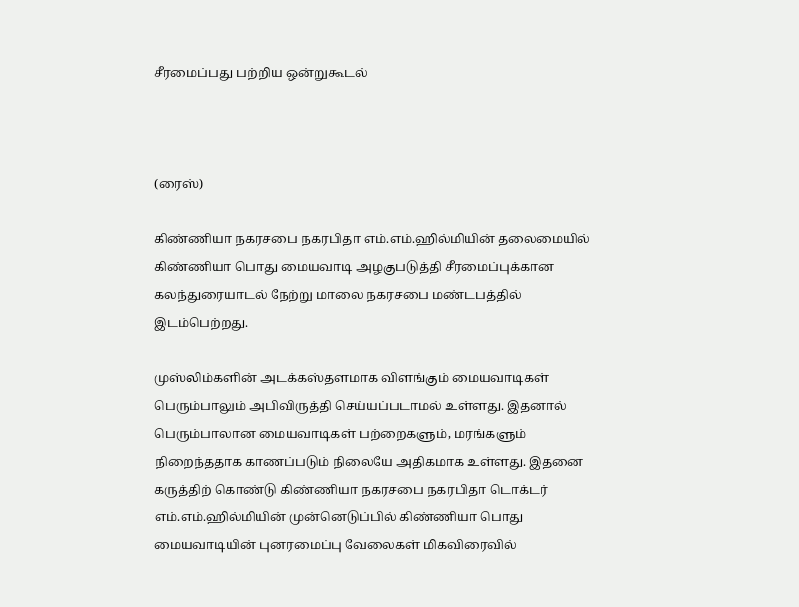சீரமைப்பது பற்றிய ஒன்றுகூடல்



(ரைஸ்)

கிண்ணியா நகரசபை நகரபிதா எம்.எம்.ஹில்மியின் தலைமையில் கிண்ணியா பொது மையவாடி அழகுபடுத்தி சீரமைப்புக்கான கலந்துரையாடல் நேற்று மாலை நகரசபை மண்டபத்தில் இடம்பெற்றது.

முஸ்லிம்களின் அடக்கஸ்தளமாக விளங்கும் மையவாடிகள் பெரும்பாலும் அபிவிருத்தி செய்யப்படாமல் உள்ளது. இதனால் பெரும்பாலான மையவாடிகள் பற்றைகளும், மரங்களும் நிறைந்ததாக காணப்படும் நிலையே அதிகமாக உள்ளது. இதனை கருத்திற் கொண்டு கிண்ணியா நகரசபை நகரபிதா டொக்டர் எம்.எம்.ஹில்மியின் முன்னெடுப்பில் கிண்ணியா பொது மையவாடியின் புனரமைப்பு வேலைகள் மிகவிரைவில்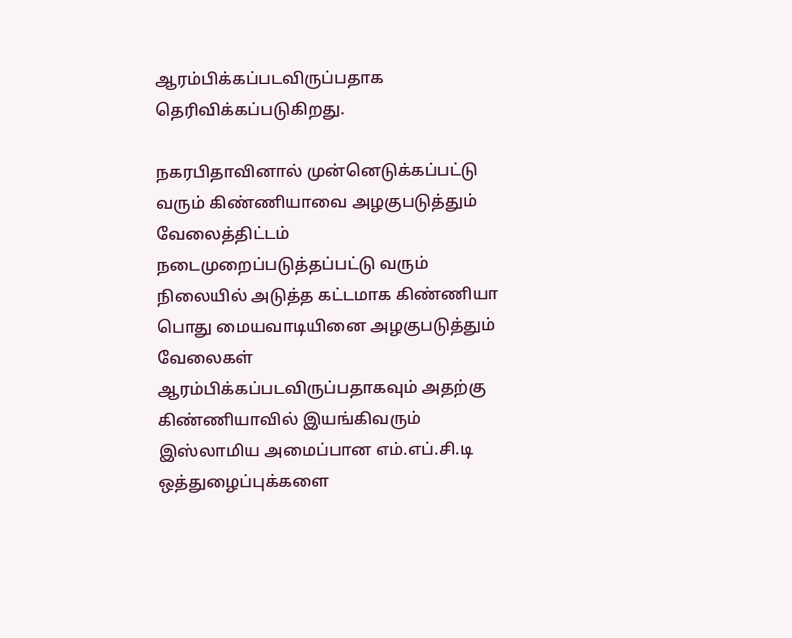ஆரம்பிக்கப்படவிருப்பதாக தெரிவிக்கப்படுகிறது.

நகரபிதாவினால் முன்னெடுக்கப்பட்டு வரும் கிண்ணியாவை அழகுபடுத்தும் வேலைத்திட்டம் நடைமுறைப்படுத்தப்பட்டு வரும் நிலையில் அடுத்த கட்டமாக கிண்ணியா பொது மையவாடியினை அழகுபடுத்தும் வேலைகள் ஆரம்பிக்கப்படவிருப்பதாகவும் அதற்கு கிண்ணியாவில் இயங்கிவரும் இஸ்லாமிய அமைப்பான எம்.எப்.சி.டி ஒத்துழைப்புக்களை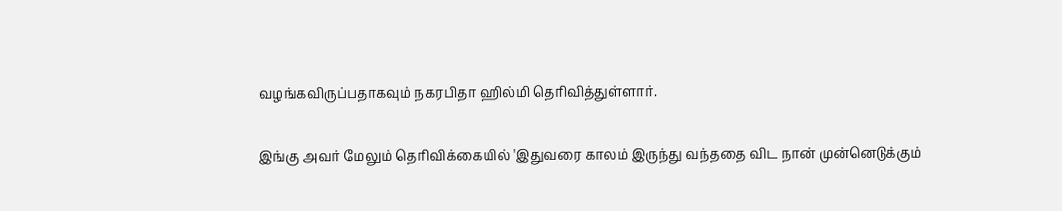வழங்கவிருப்பதாகவும் நகரபிதா ஹில்மி தெரிவித்துள்ளார்.

இங்கு அவர் மேலும் தெரிவிக்கையில் 'இதுவரை காலம் இருந்து வந்ததை விட நான் முன்னெடுக்கும்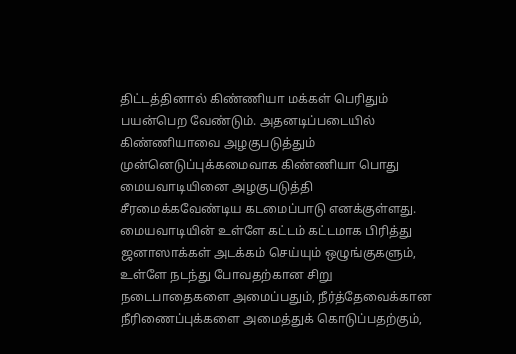திட்டத்தினால் கிண்ணியா மக்கள் பெரிதும் பயன்பெற வேண்டும். அதனடிப்படையில் கிண்ணியாவை அழகுபடுத்தும் முன்னெடுப்புக்கமைவாக கிண்ணியா பொது மையவாடியினை அழகுபடுத்தி சீரமைக்கவேண்டிய கடமைப்பாடு எனக்குள்ளது. மையவாடியின் உள்ளே கட்டம் கட்டமாக பிரித்து ஜனாஸாக்கள் அடக்கம் செய்யும் ஒழுங்குகளும், உள்ளே நடந்து போவதற்கான சிறு நடைபாதைகளை அமைப்பதும், நீர்த்தேவைக்கான நீரிணைப்புக்களை அமைத்துக் கொடுப்பதற்கும்,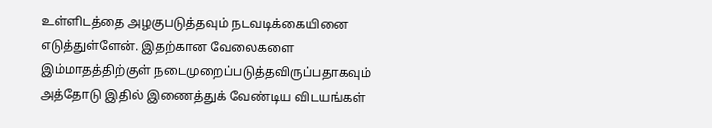உள்ளிடத்தை அழகுபடுத்தவும் நடவடிக்கையினை எடுத்துள்ளேன். இதற்கான வேலைகளை இம்மாதத்திற்குள் நடைமுறைப்படுத்தவிருப்பதாகவும் அத்தோடு இதில் இணைத்துக் வேண்டிய விடயங்கள்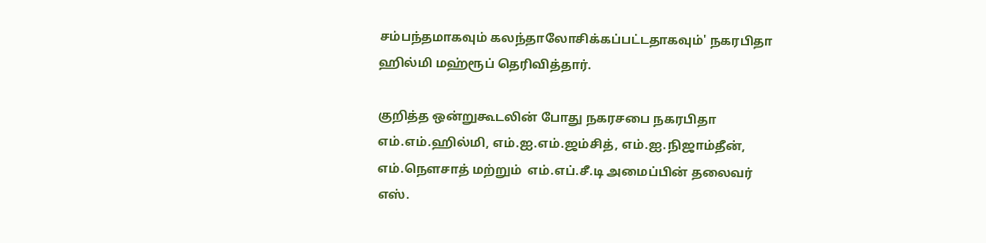சம்பந்தமாகவும் கலந்தாலோசிக்கப்பட்டதாகவும்' நகரபிதா ஹில்மி மஹ்ரூப் தெரிவித்தார்.

குறித்த ஒன்றுகூடலின் போது நகரசபை நகரபிதா எம்.எம்.ஹில்மி, எம்.ஐ.எம்.ஜம்சித், எம்.ஐ.நிஜாம்தீன், எம்.நௌசாத் மற்றும்  எம்.எப்.சீ.டி அமைப்பின் தலைவர் எஸ்.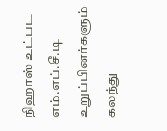நிஹாஸ் உட்பட எம்.எப்.சீ.டி உறுப்பினர்களும் கலந்து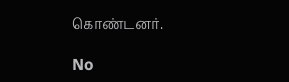கொண்டனர்.

No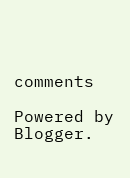comments

Powered by Blogger.